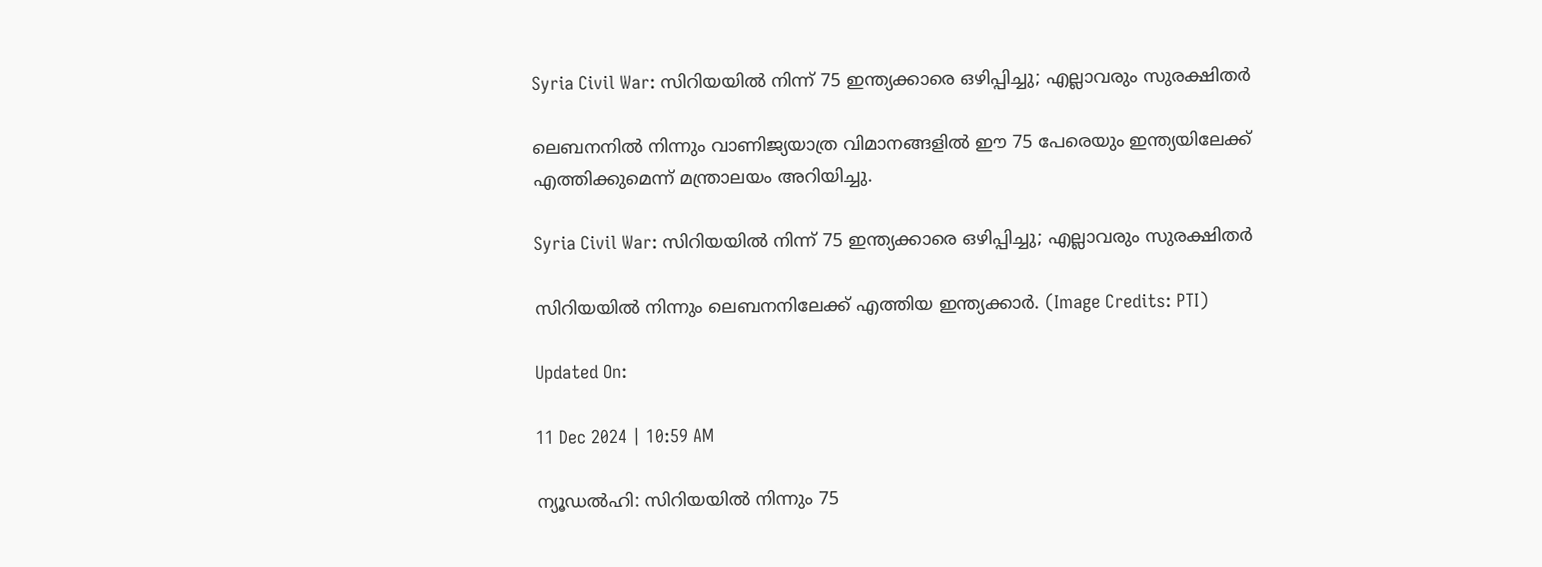Syria Civil War: സിറിയയിൽ നിന്ന്‌ 75 ഇന്ത്യക്കാരെ ഒഴിപ്പിച്ചു; എല്ലാവരും സുരക്ഷിതർ

ലെബനനിൽ നിന്നും വാണിജ്യയാത്ര വിമാനങ്ങളിൽ ഈ 75 പേരെയും ഇന്ത്യയിലേക്ക് എത്തിക്കുമെന്ന് മന്ത്രാലയം അറിയിച്ചു.

Syria Civil War: സിറിയയിൽ നിന്ന്‌ 75 ഇന്ത്യക്കാരെ ഒഴിപ്പിച്ചു; എല്ലാവരും സുരക്ഷിതർ

സിറിയയിൽ നിന്നും ലെബനനിലേക്ക് എത്തിയ ഇന്ത്യക്കാർ. (Image Credits: PTI)

Updated On:

11 Dec 2024 | 10:59 AM

ന്യൂഡൽഹി: സിറിയയിൽ നിന്നും 75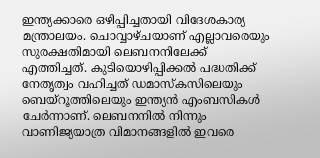ഇന്ത്യക്കാരെ ഒഴിപ്പിച്ചതായി വിദേശകാര്യ മന്ത്രാലയം. ചൊവ്വാഴ്ചയാണ് എല്ലാവരെയും സുരക്ഷതിമായി ലെബനനിലേക്ക് എത്തിച്ചത്. കുടിയൊഴിപ്പിക്കൽ പദ്ധതിക്ക് നേതൃത്വം വഹിച്ചത് ഡമാസ്കസിലെയും ബെയ്‌റൂത്തിലെയും ഇന്ത്യൻ എംബസികൾ ചേർന്നാണ്. ലെബനനിൽ നിന്നും വാണിജ്യയാത്ര വിമാനങ്ങളിൽ ഇവരെ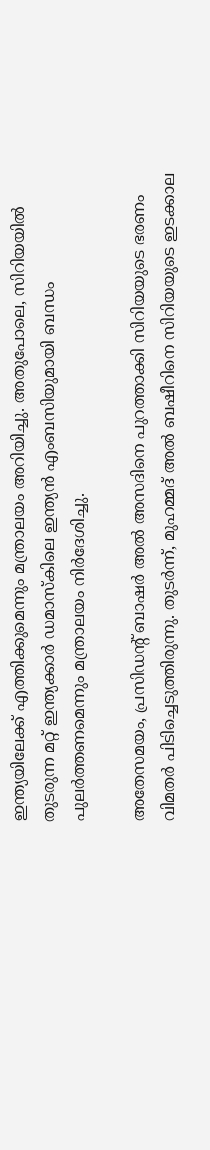ഇന്ത്യയിലേക്ക് എത്തിക്കുമെന്നും മന്ത്രാലയം അറിയിച്ചു. അതുപോലെ, സിറിയയിൽ തുടരുന്ന മറ്റ് ഇന്ത്യക്കാർ ഡമാസ്‌കിലെ ഇന്ത്യൻ എംബസിയുമായി ബന്ധം പുലർത്തണമെന്നും മന്ത്രാലയം നിർദേശിച്ചു.

അതേസമയം, പ്രസിഡന്റ് ബാഷർ അൽ അസദിനെ പുറത്താക്കി സിറിയയുടെ ഭരണം വിമതർ പിടിച്ചെടുത്തിരുന്നു. തുടർന്ന്, മുഹമ്മദ് അൽ ബഷീറിനെ സിറിയയുടെ ഇടക്കാല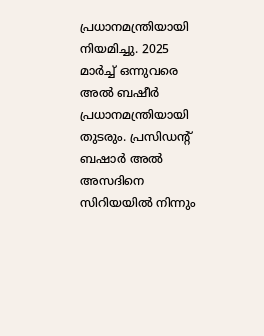പ്രധാനമന്ത്രിയായി നിയമിച്ചു. 2025 മാർച്ച് ഒന്നുവരെ അൽ ബഷീർ പ്രധാനമന്ത്രിയായി തുടരും. പ്രസിഡന്‍റ് ബഷാർ അൽ അസദിനെ സിറിയയിൽ നിന്നും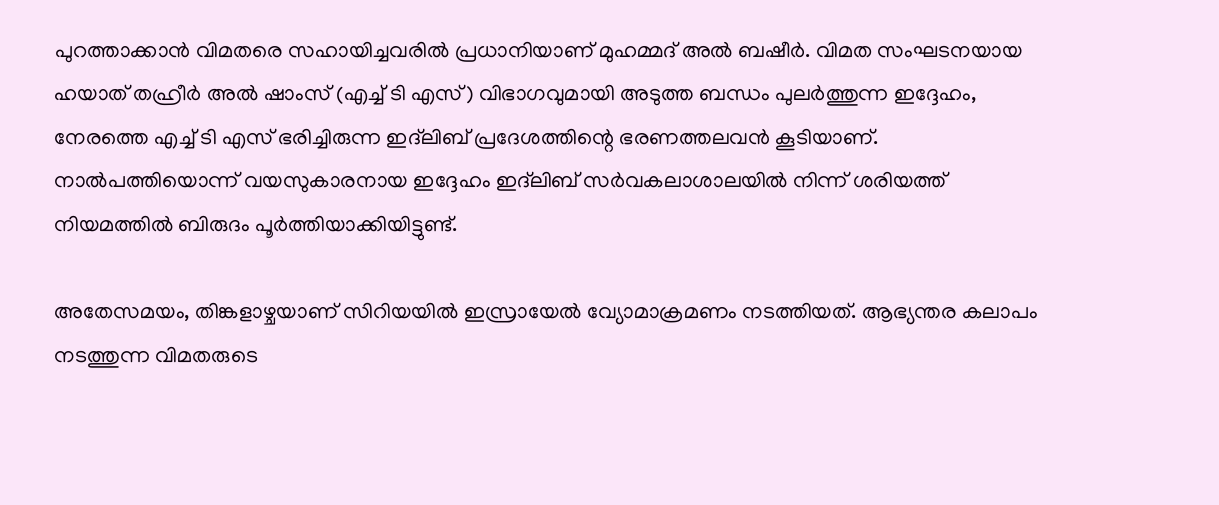പുറത്താക്കാൻ വിമതരെ സഹായിച്ചവരിൽ പ്രധാനിയാണ് മുഹമ്മദ് അൽ ബഷീർ. വിമത സംഘടനയായ ഹയാത് തഹ്രീർ അൽ ഷാംസ് (എച്ച് ടി എസ്) വിഭാഗവുമായി അടുത്ത ബന്ധം പുലർത്തുന്ന ഇദ്ദേഹം, നേരത്തെ എച്ച് ടി എസ് ഭരിച്ചിരുന്ന ഇദ്‌ലിബ് പ്രദേശത്തിന്റെ ഭരണത്തലവൻ കൂടിയാണ്. നാൽപത്തിയൊന്ന് വയസുകാരനായ ഇദ്ദേഹം ഇദ്‌ലിബ് സർവകലാശാലയിൽ നിന്ന് ശരിയത്ത് നിയമത്തിൽ ബിരുദം പൂർത്തിയാക്കിയിട്ടുണ്ട്.

അതേസമയം, തിങ്കളാഴ്ചയാണ് സിറിയയിൽ ഇസ്രായേൽ വ്യോമാക്രമണം നടത്തിയത്. ആഭ്യന്തര കലാപം നടത്തുന്ന വിമതരുടെ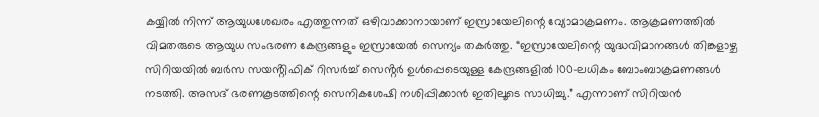കയ്യിൽ നിന്ന് ആയുധശേഖരം എത്തുന്നത് ഒഴിവാക്കാനായാണ് ഇസ്രായേലിന്റെ വ്യോമാക്രമണം. ആക്രമണത്തിൽ വിമതരുടെ ആയുധ സംഭരണ കേന്ദ്രങ്ങളും ഇസ്രായേൽ സെന്യം തകർത്തു. “ഇസ്രായേലിന്റെ യുദ്ധവിമാനങ്ങൾ തിങ്കളാഴ്ച സിറിയയിൽ ബർസ സയൻ്റിഫിക് റിസർച്ച് സെൻ്റർ ഉൾപ്പെടെയുള്ള കേന്ദ്രങ്ങളിൽ 100-ലധികം ബോംബാക്രമണങ്ങൾ നടത്തി. അസദ് ഭരണകൂടത്തിന്റെ സെനികശേഷി നശിപ്പിക്കാൻ ഇതിലൂടെ സാധിച്ചു.” എന്നാണ് സിറിയൻ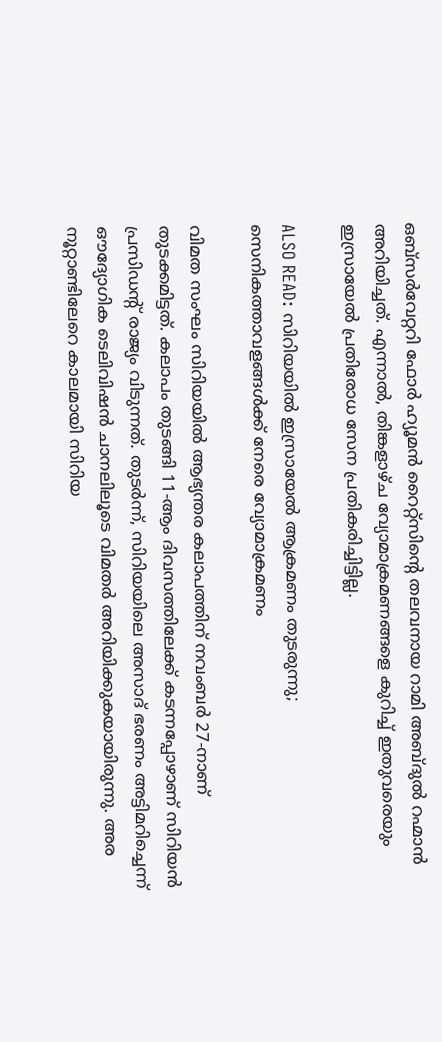ഒബ്സർവേറ്ററി ഫോർ ഹ്യൂമൻ റൈറ്റ്സിൻ്റെ തലവനായ റാമി അബ്ദുൽ റഹ്മാൻ അറിയിച്ചത്. എന്നാൽ, തിങ്കളാഴ്ച വ്യോമാക്രമണങ്ങളെ കുറിച്ച് ഇതുവരെയും ഇസ്രായേൽ പ്രതിരോധ സേന പ്രതികരിച്ചിട്ടില്ല.

ALSO READ: സിറിയയിൽ ഇസ്രായേൽ ആക്രമണം തുടരുന്നു; സെനികത്താവളങ്ങൾക്ക് നേരെ വ്യോമാക്രമണം

വിമത സംഘം സിറിയയിൽ ആഭ്യന്തര കലാപത്തിന് നവംബർ 27-നാണ് തുടക്കമിട്ടത്. കലാപം തുടങ്ങി 11-ആം ദിവസത്തിലേക്ക് കടന്നപ്പോഴാണ് സിറിയൻ പ്രസിഡന്റ് രാജ്യം വിടുന്നത്. തുടർന്ന്, സിറിയയിലെ അസാദ് ഭരണം അട്ടിമറിച്ചെന്ന് ഔദ്യോഗിക ടെലിവിഷൻ ചാനലിലൂടെ വിമതർ അറിയിക്കുകയായിരുന്നു. അര നൂറ്റാണ്ടിലേറെ കാലമായി സിറിയ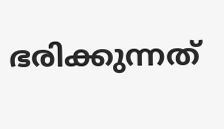ഭരിക്കുന്നത്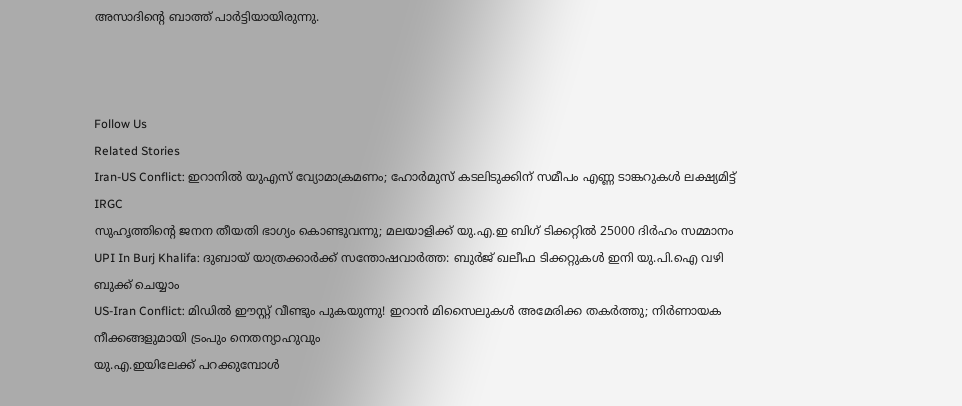അസാദിന്റെ ബാത്ത് പാർട്ടിയായിരുന്നു.



Follow Us
Related Stories
Iran-US Conflict: ഇറാനില്‍ യുഎസ് വ്യോമാക്രമണം; ഹോര്‍മുസ് കടലിടുക്കിന് സമീപം എണ്ണ ടാങ്കറുകള്‍ ലക്ഷ്യമിട്ട് IRGC
സുഹൃത്തിൻ്റെ ജനന തീയതി ഭാഗ്യം കൊണ്ടുവന്നു; മലയാളിക്ക് യു.എ.ഇ ബിഗ് ടിക്കറ്റിൽ 25000 ദിർഹം സമ്മാനം
UPI In Burj Khalifa: ദുബായ് യാത്രക്കാർക്ക് സന്തോഷവാർത്ത: ബുർജ് ഖലീഫ ടിക്കറ്റുകൾ ഇനി യു.പി.ഐ വഴി ബുക്ക് ചെയ്യാം
US-Iran Conflict: മിഡിൽ ഈസ്റ്റ് വീണ്ടും പുകയുന്നു! ഇറാൻ മിസൈലുകൾ അമേരിക്ക തകർത്തു; നിർണായക നീക്കങ്ങളുമായി ട്രംപും നെതന്യാഹുവും
യു.എ.ഇയിലേക്ക് പറക്കുമ്പോൾ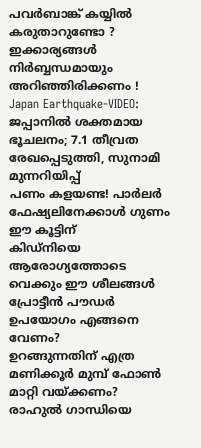പവർബാങ്ക് കയ്യിൽ കരുതാറുണ്ടോ ? ഇക്കാര്യങ്ങൾ നിർബ്ബന്ധമായും അറിഞ്ഞിരിക്കണം !
Japan Earthquake-VIDEO: ജപ്പാനിൽ ശക്തമായ ഭൂചലനം; 7.1 തീവ്രത രേഖപ്പെടുത്തി, സുനാമി മുന്നറിയിപ്പ്
പണം കളയണ്ട! പാർലർ ഫേഷ്യലിനേക്കാൾ ഗുണം ഈ കൂട്ടിന്
കിഡ്നിയെ ആരോഗ്യത്തോടെ വെക്കും ഈ ശീലങ്ങൾ
പ്രോട്ടീൻ പൗഡർ ഉപയോഗം എങ്ങനെ വേണം?
ഉറങ്ങുന്നതിന് എത്ര മണിക്കൂർ മുമ്പ് ഫോൺ മാറ്റി വയ്ക്കണം?
രാഹുൽ ഗാന്ധിയെ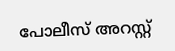പോലീസ് അറസ്റ്റ്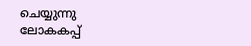ചെയ്യുന്നു
ലോകകപ്പ്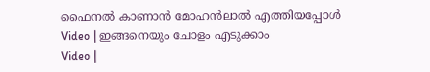ഫൈനൽ കാണാൻ മോഹൻലാൽ എത്തിയപ്പോൾ
Video | ഇങ്ങനെയും ചോളം എടുക്കാം
Video |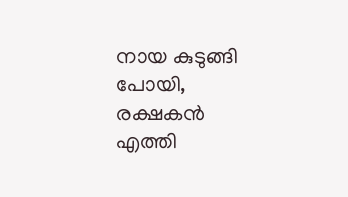നായ കുടുങ്ങി പോയി, രക്ഷകൻ എത്തി